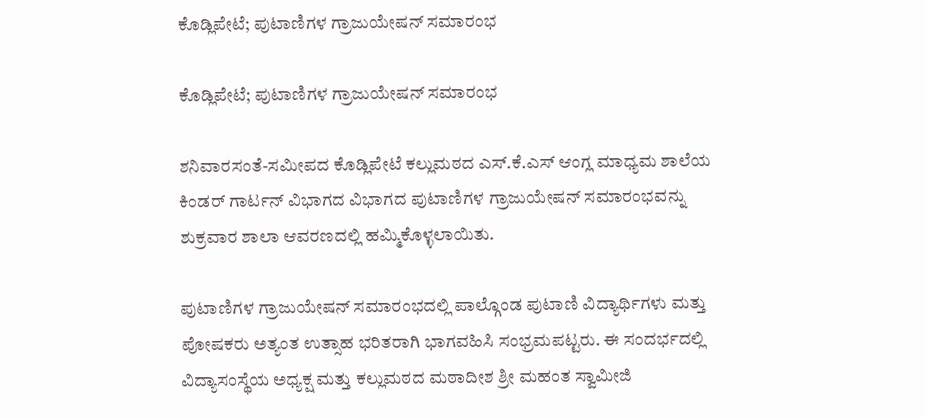ಕೊಡ್ಲಿಪೇಟೆ; ಪುಟಾಣಿಗಳ ಗ್ರಾಜುಯೇಷನ್ ಸಮಾರಂಭ

ಕೊಡ್ಲಿಪೇಟೆ; ಪುಟಾಣಿಗಳ ಗ್ರಾಜುಯೇಷನ್ ಸಮಾರಂಭ

ಶನಿವಾರಸಂತೆ-ಸಮೀಪದ ಕೊಡ್ಲಿಪೇಟೆ ಕಲ್ಲುಮಠದ ಎಸ್.ಕೆ.ಎಸ್ ಆಂಗ್ಲ ಮಾಧ್ಯಮ ಶಾಲೆಯ ಕಿಂಡರ್ ಗಾರ್ಟನ್ ವಿಭಾಗದ ವಿಭಾಗದ ಪುಟಾಣಿಗಳ ಗ್ರಾಜುಯೇಷನ್ ಸಮಾರಂಭವನ್ನು ಶುಕ್ರವಾರ ಶಾಲಾ ಆವರಣದಲ್ಲಿ ಹಮ್ಮಿಕೊಳ್ಳಲಾಯಿತು.

ಪುಟಾಣಿಗಳ ಗ್ರಾಜುಯೇಷನ್ ಸಮಾರಂಭದಲ್ಲಿ ಪಾಲ್ಗೊಂಡ ಪುಟಾಣಿ ವಿದ್ಯಾರ್ಥಿಗಳು ಮತ್ತು ಪೋಷಕರು ಅತ್ಯಂತ ಉತ್ಸಾಹ ಭರಿತರಾಗಿ ಭಾಗವಹಿಸಿ ಸಂಭ್ರಮಪಟ್ಟರು. ಈ ಸಂದರ್ಭದಲ್ಲಿ ವಿದ್ಯಾಸಂಸ್ಥೆಯ ಅಧ್ಯಕ್ಷ ಮತ್ತು ಕಲ್ಲುಮಠದ ಮಠಾದೀಶ ಶ್ರೀ ಮಹಂತ ಸ್ವಾಮೀಜಿ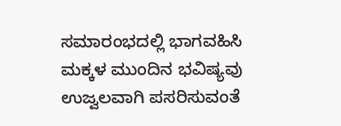ಸಮಾರಂಭದಲ್ಲಿ ಭಾಗವಹಿಸಿ ಮಕ್ಕಳ ಮುಂದಿನ ಭವಿಷ್ಯವು ಉಜ್ವಲವಾಗಿ ಪಸರಿಸುವಂತೆ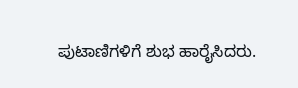ಪುಟಾಣಿಗಳಿಗೆ ಶುಭ ಹಾರೈಸಿದರು.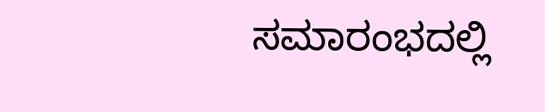ಸಮಾರಂಭದಲ್ಲಿ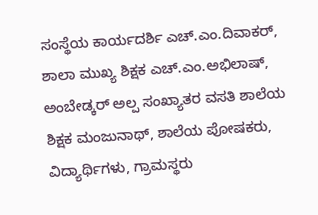ಸಂಸ್ಥೆಯ ಕಾರ್ಯದರ್ಶಿ ಎಚ್.ಎಂ.ದಿವಾಕರ್, ಶಾಲಾ ಮುಖ್ಯ ಶಿಕ್ಷಕ ಎಚ್.ಎಂ.ಅಭಿಲಾಷ್, ಅಂಬೇಡ್ಕರ್ ಅಲ್ಪ ಸಂಖ್ಯಾತರ ವಸತಿ ಶಾಲೆಯ ಶಿಕ್ಷಕ ಮಂಜುನಾಥ್, ಶಾಲೆಯ ಪೋಷಕರು, ವಿದ್ಯಾರ್ಥಿಗಳು, ಗ್ರಾಮಸ್ಥರು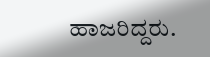ಹಾಜರಿದ್ದರು.